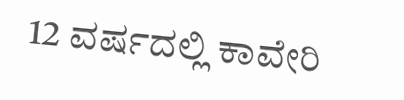12 ವರ್ಷದಲ್ಲಿ ಕಾವೇರಿ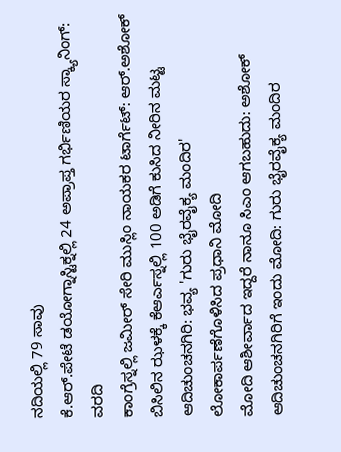ನದಿಯಲ್ಲಿ 79 ಸಾವು
ಕೆ.ಆರ್.ಪೇಟೆ ಡಯೋಗ್ನಾಸ್ಟಿಕ್ನಲ್ಲಿ 24 ಅಪ್ರಾಪ್ತ ಗರ್ಭಿಣಿಯರ ಸ್ಕ್ಯಾನಿಂಗ್: ವರದಿ
ಕಾಂಗ್ರೆಸ್ನಲ್ಲಿ ಜಮೀರ್ ಸೇರಿ ಮುಸ್ಲಿಂ ನಾಯಕರ ಟಾರ್ಗೆಟ್: ಆರ್.ಅಶೋಕ್
ಬಿಸಿಲಿನ ಝಳಕ್ಕೆ ಕೆಆರ್ಎಸ್ನಲ್ಲಿ 100 ಅಡಿಗೆ ಕುಸಿದ ನೀರಿನ ಮಟ್ಟ
ಆದಿಚುಂಚನಗಿರಿ: ಭವ್ಯ 'ಗುರು ಭೈರವೈಕ್ಯ ಮಂದಿರ' ಲೋಕಾರ್ಪಣೆಗೊಳಿಸಿದ ಪ್ರಧಾನಿ ಮೋದಿ
ಮೋದಿ ಆಶೀರ್ವಾದ ಇದ್ದರೆ ನಾನೂ ಸಿಎಂ ಆಗಬಹುದು: ಅಶೋಕ್
ಆದಿಚುಂಚನಗಿರಿಗೆ ಇಂದು ಮೋದಿ: ಗುರು ಭೈರವೈಕ್ಯ ಮಂದಿರ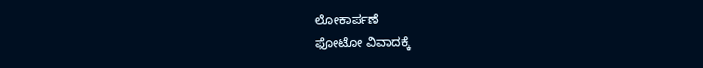ಲೋಕಾರ್ಪಣೆ
ಫೋಟೋ ವಿವಾದಕ್ಕೆ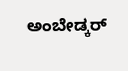ಅಂಬೇಡ್ಕರ್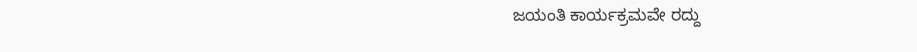ಜಯಂತಿ ಕಾರ್ಯಕ್ರಮವೇ ರದ್ದು